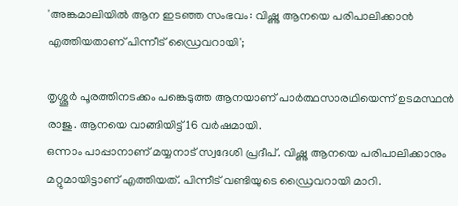'അങ്കമാലിയില്‍ ആന ഇടഞ്ഞ സംഭവം: വിഷ്ണു ആനയെ പരിപാലിക്കാൻ എത്തിയതാണ് പിന്നീട് ഡ്രൈവറായി';

തൃശ്ശൂർ പൂരത്തിനടക്കം പങ്കെടുത്ത ആനയാണ് പാർത്ഥസാരഥിയെന്ന് ഉടമസ്ഥൻ രാജു. ആനയെ വാങ്ങിയിട്ട് 16 വർഷമായി.
ഒന്നാം പാപ്പാനാണ് മയ്യനാട് സ്വദേശി പ്രദീപ്. വിഷ്ണു ആനയെ പരിപാലിക്കാനും മറ്റുമായിട്ടാണ് എത്തിയത്. പിന്നീട് വണ്ടിയുടെ ഡ്രൈവറായി മാറി.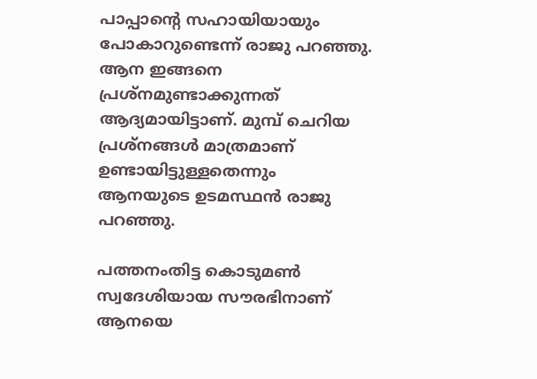പാപ്പാന്റെ സഹായിയായും പോകാറുണ്ടെന്ന് രാജു പറഞ്ഞു. ആന ഇങ്ങനെ പ്രശ്‌നമുണ്ടാക്കുന്നത് ആദ്യമായിട്ടാണ്. മുമ്പ് ചെറിയ പ്രശ്നങ്ങള്‍ മാത്രമാണ് ഉണ്ടായിട്ടുള്ളതെന്നും ആനയുടെ ഉടമസ്ഥൻ രാജു പറഞ്ഞു.

പത്തനംതിട്ട കൊടുമണ്‍ സ്വദേശിയായ സൗരഭിനാണ് ആനയെ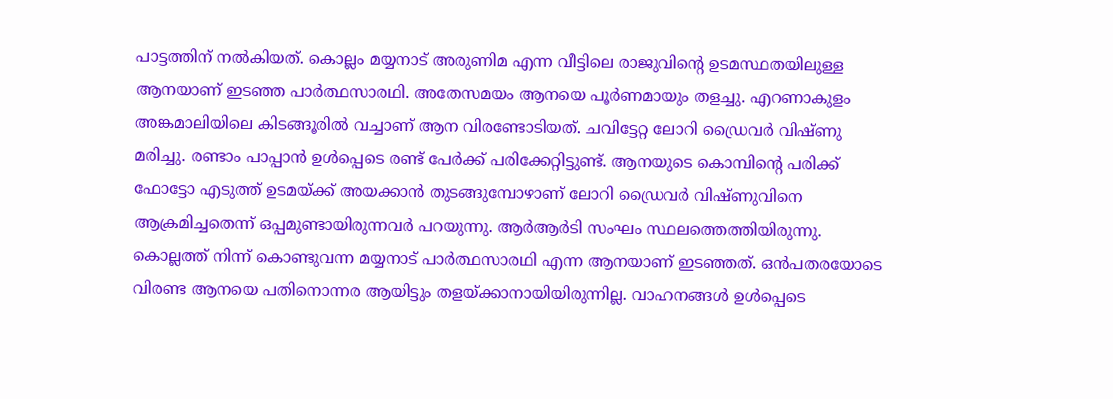പാട്ടത്തിന് നല്‍കിയത്. കൊല്ലം മയ്യനാട് അരുണിമ എന്ന വീട്ടിലെ രാജുവിന്റെ ഉടമസ്ഥതയിലുള്ള ആനയാണ് ഇടഞ്ഞ പാർത്ഥസാരഥി. അതേസമയം ആനയെ പൂർണമായും തളച്ചു. എറണാകുളം അങ്കമാലിയിലെ കിടങ്ങൂരില്‍ വച്ചാണ് ആന വിരണ്ടോടിയത്. ചവിട്ടേറ്റ ലോറി ഡ്രൈവർ വിഷ്ണു മരിച്ചു. രണ്ടാം പാപ്പാൻ ഉള്‍പ്പെടെ രണ്ട് പേർക്ക് പരിക്കേറ്റിട്ടുണ്ട്. ആനയുടെ കൊമ്പിന്റെ പരിക്ക് ഫോട്ടോ എടുത്ത് ഉടമയ്ക്ക് അയക്കാൻ തുടങ്ങുമ്പോഴാണ് ലോറി ഡ്രൈവർ വിഷ്ണുവിനെ ആക്രമിച്ചതെന്ന് ഒപ്പമുണ്ടായിരുന്നവർ പറയുന്നു. ആർആർടി സംഘം സ്ഥലത്തെത്തിയിരുന്നു. കൊല്ലത്ത് നിന്ന് കൊണ്ടുവന്ന മയ്യനാട് പാർത്ഥസാരഥി എന്ന ആനയാണ് ഇടഞ്ഞത്. ഒൻപതരയോടെ വിരണ്ട ആനയെ പതിനൊന്നര ആയിട്ടും തളയ്ക്കാനായിയിരുന്നില്ല. വാഹനങ്ങള്‍ ഉള്‍പ്പെടെ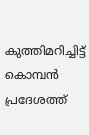കുത്തിമറിച്ചിട്ട് കൊമ്പൻ പ്രദേശത്ത്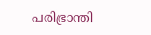പരിഭ്രാന്തി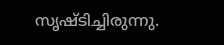സൃഷ്ടിച്ചിരുന്നു.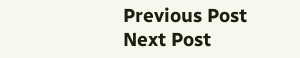Previous Post Next Post